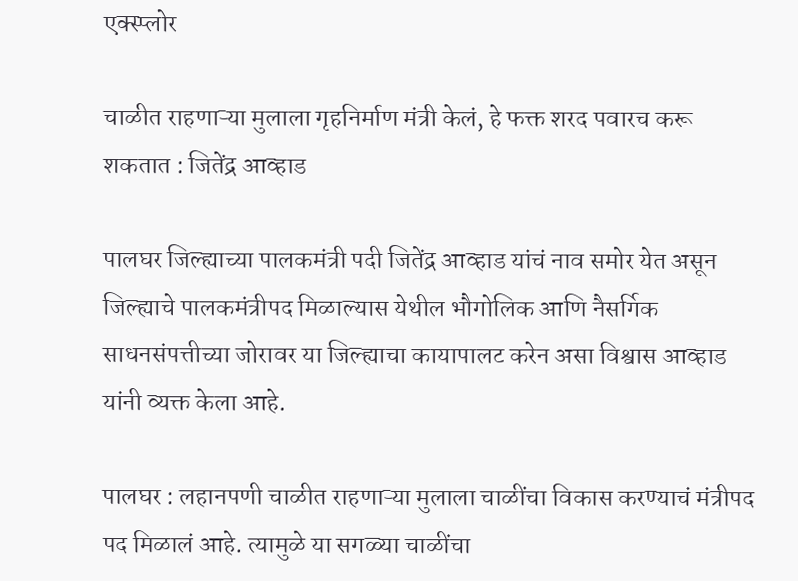एक्स्प्लोर

चाळीत राहणाऱ्या मुलाला गृहनिर्माण मंत्री केलं, हे फक्त शरद पवारच करू शकतात : जितेंद्र आव्हाड

पालघर जिल्ह्याच्या पालकमंत्री पदी जितेंद्र आव्हाड यांचं नाव समोर येत असून जिल्ह्याचे पालकमंत्रीपद मिळाल्यास येथील भौगोलिक आणि नैसर्गिक साधनसंपत्तीच्या जोरावर या जिल्ह्याचा कायापालट करेन असा विश्वास आव्हाड यांनी व्यक्त केला आहे.

पालघर : लहानपणी चाळीत राहणाऱ्या मुलाला चाळींचा विकास करण्याचं मंत्रीपद पद मिळालं आहे. त्यामुळे या सगळ्या चाळींचा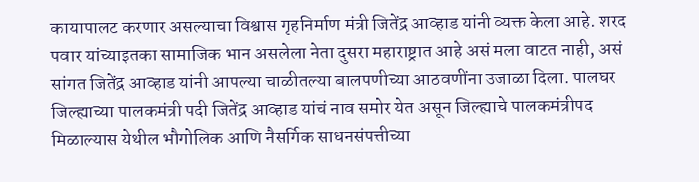कायापालट करणार असल्याचा विश्वास गृहनिर्माण मंत्री जितेंद्र आव्हाड यांनी व्यक्त केला आहे. शरद पवार यांच्याइतका सामाजिक भान असलेला नेता दुसरा महाराष्ट्रात आहे असं मला वाटत नाही, असं सांगत जितेंद्र आव्हाड यांनी आपल्या चाळीतल्या बालपणीच्या आठवणींना उजाळा दिला. पालघर जिल्ह्याच्या पालकमंत्री पदी जितेंद्र आव्हाड यांचं नाव समोर येत असून जिल्ह्याचे पालकमंत्रीपद मिळाल्यास येथील भौगोलिक आणि नैसर्गिक साधनसंपत्तीच्या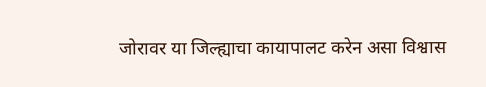जोरावर या जिल्ह्याचा कायापालट करेन असा विश्वास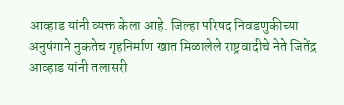आव्हाड यांनी व्यक्त केला आहे. जिल्हा परिषद निवडणुकीच्या अनुषंगाने नुकतेच गृहनिर्माण खात मिळालेले राष्ट्रवादीचे नेते जितेंद्र आव्हाड यांनी तलासरी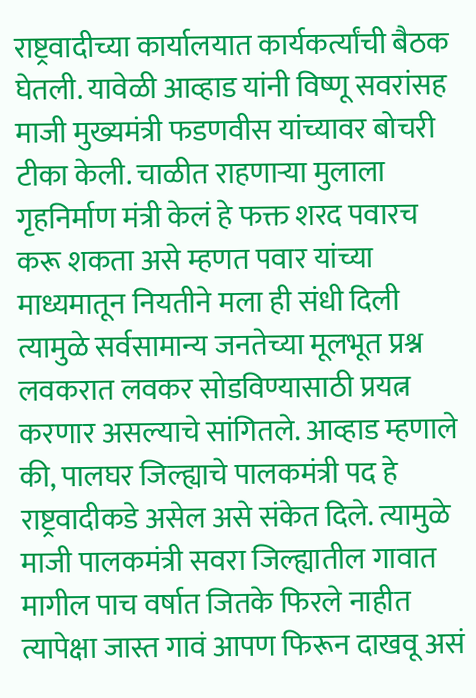राष्ट्रवादीच्या कार्यालयात कार्यकर्त्यांची बैठक घेतली. यावेळी आव्हाड यांनी विष्णू सवरांसह माजी मुख्यमंत्री फडणवीस यांच्यावर बोचरी टीका केली. चाळीत राहणाऱ्या मुलाला गृहनिर्माण मंत्री केलं हे फक्त शरद पवारच करू शकता असे म्हणत पवार यांच्या माध्यमातून नियतीने मला ही संधी दिली त्यामुळे सर्वसामान्य जनतेच्या मूलभूत प्रश्न लवकरात लवकर सोडविण्यासाठी प्रयत्न करणार असल्याचे सांगितले. आव्हाड म्हणाले की, पालघर जिल्ह्याचे पालकमंत्री पद हे राष्ट्रवादीकडे असेल असे संकेत दिले. त्यामुळे माजी पालकमंत्री सवरा जिल्ह्यातील गावात मागील पाच वर्षात जितके फिरले नाहीत त्यापेक्षा जास्त गावं आपण फिरून दाखवू असं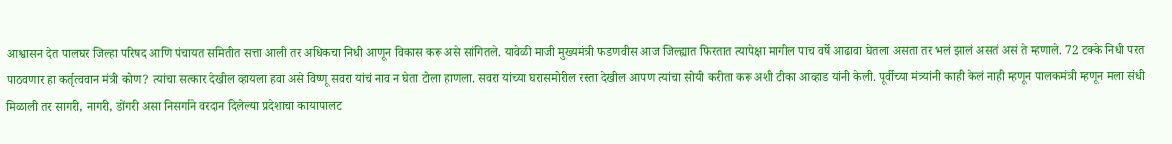आश्वासन देत पालघर जिल्हा परिषद आणि पंचायत समितीत सत्ता आली तर अधिकचा निधी आणून विकास करू असे सांगितले. यावेळी माजी मुख्यमंत्री फडणवीस आज जिल्ह्यात फिरतात त्यापेक्षा मागील पाच वर्षे आढावा घेतला असता तर भलं झालं असतं असं ते म्हणाले. 72 टक्के निधी परत पाठवणार हा कर्तृत्ववान मंत्री कोण? त्यांचा सत्कार देखील व्हायला हवा असे विष्णू सवरा यांचं नाव न घेता टोला हाणला. सवरा यांच्या घरासमोरील रस्ता देखील आपण त्यांचा सोयी करीता करू अशी टीका आव्हाड यांनी केली. पूर्वीच्या मंत्र्यांनी काही केलं नाही म्हणून पालकमंत्री म्हणून मला संधी मिळाली तर सागरी, नागरी, डोंगरी असा निसर्गाने वरदान दिलेल्या प्रदेशाचा कायापालट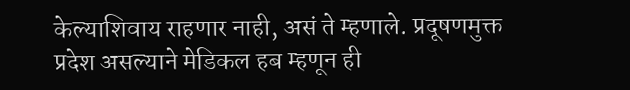केल्याशिवाय राहणार नाही, असं ते म्हणाले. प्रदूषणमुक्त प्रदेश असल्याने मेडिकल हब म्हणून ही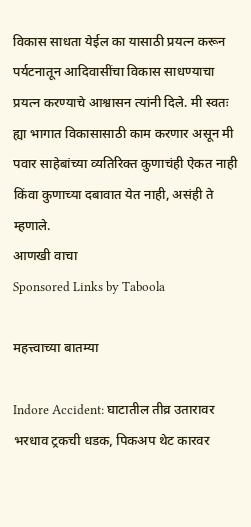विकास साधता येईल का यासाठी प्रयत्न करून पर्यटनातून आदिवासींचा विकास साधण्याचा प्रयत्न करण्याचे आश्वासन त्यांनी दिले. मी स्वतः ह्या भागात विकासासाठी काम करणार असून मी पवार साहेबांच्या व्यतिरिक्त कुणाचंही ऐकत नाही किंवा कुणाच्या दबावात येत नाही, असंही ते म्हणाले.
आणखी वाचा
Sponsored Links by Taboola

महत्त्वाच्या बातम्या

Indore Accident: घाटातील तीव्र उतारावर भरधाव ट्रकची धडक, पिकअप थेट कारवर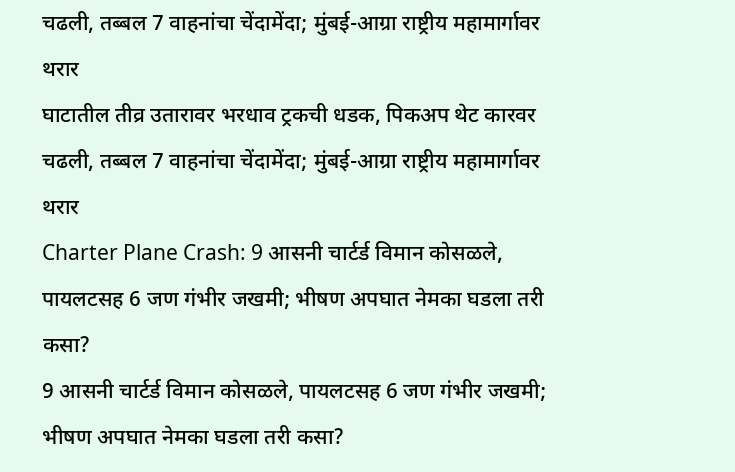चढली, तब्बल 7 वाहनांचा चेंदामेंदा; मुंबई-आग्रा राष्ट्रीय महामार्गावर थरार
घाटातील तीव्र उतारावर भरधाव ट्रकची धडक, पिकअप थेट कारवर चढली, तब्बल 7 वाहनांचा चेंदामेंदा; मुंबई-आग्रा राष्ट्रीय महामार्गावर थरार
Charter Plane Crash: 9 आसनी चार्टर्ड विमान कोसळले, पायलटसह 6 जण गंभीर जखमी; भीषण अपघात नेमका घडला तरी कसा?
9 आसनी चार्टर्ड विमान कोसळले, पायलटसह 6 जण गंभीर जखमी; भीषण अपघात नेमका घडला तरी कसा?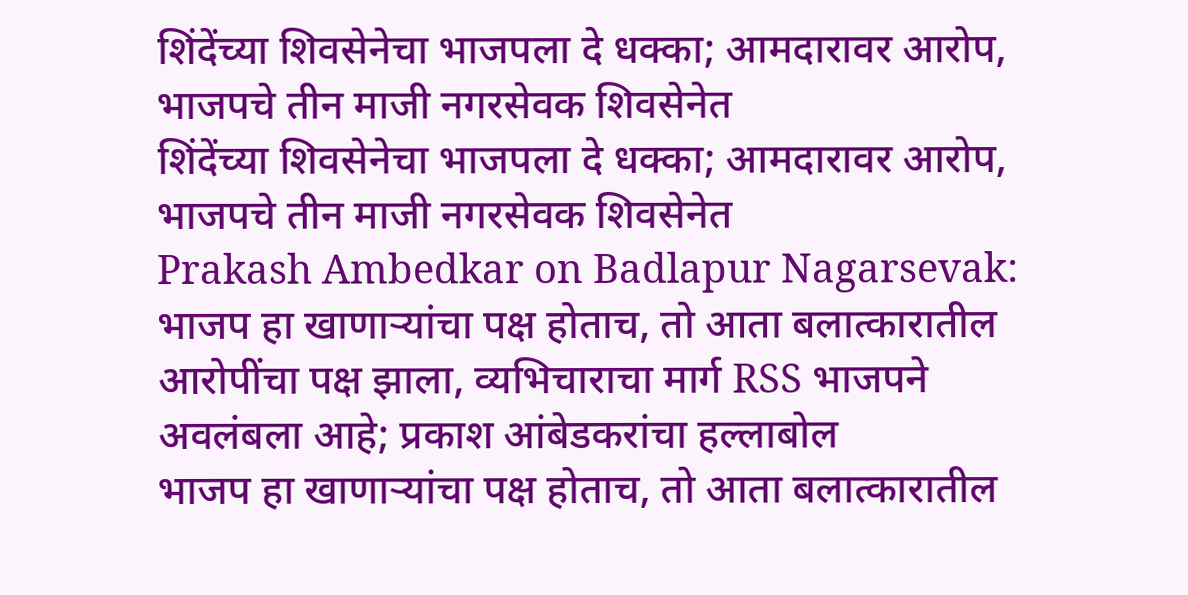शिंदेंच्या शिवसेनेचा भाजपला दे धक्का; आमदारावर आरोप, भाजपचे तीन माजी नगरसेवक शिवसेनेत
शिंदेंच्या शिवसेनेचा भाजपला दे धक्का; आमदारावर आरोप, भाजपचे तीन माजी नगरसेवक शिवसेनेत
Prakash Ambedkar on Badlapur Nagarsevak: भाजप हा खाणाऱ्यांचा पक्ष होताच, तो आता बलात्कारातील आरोपींचा पक्ष झाला, व्यभिचाराचा मार्ग RSS भाजपने अवलंबला आहे; प्रकाश आंबेडकरांचा हल्लाबोल
भाजप हा खाणाऱ्यांचा पक्ष होताच, तो आता बलात्कारातील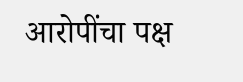आरोपींचा पक्ष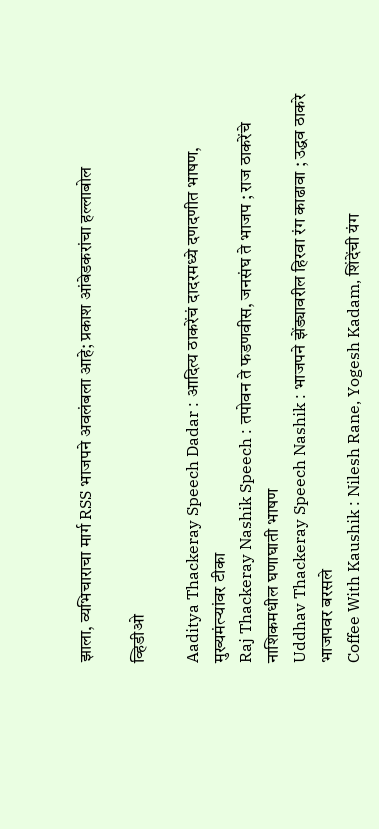झाला, व्यभिचाराचा मार्ग RSS भाजपने अवलंबला आहे; प्रकाश आंबेडकरांचा हल्लाबोल

व्हिडीओ

Aaditya Thackeray Speech Dadar : आदित्य ठाकरेंचं दादरमध्ये दणदणीत भाषण, मुख्यमंत्र्‍यांवर टीका
Raj Thackeray Nashik Speech : तपोवन ते फडणवीस, जनसंघ ते भाजप ; राज ठाकरेंचे नाशिकमधील घणाघाती भाषण
Uddhav Thackeray Speech Nashik : भाजपने झेंड्यावरील हिरवा रंग काढावा ; उद्धव ठाकरे भाजपवर बरसले
Coffee With Kaushik : Nilesh Rane, Yogesh Kadam, शिंदेंची यंग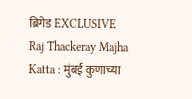ब्रिगेड EXCLUSIVE
Raj Thackeray Majha Katta : मुंबई कुणाच्या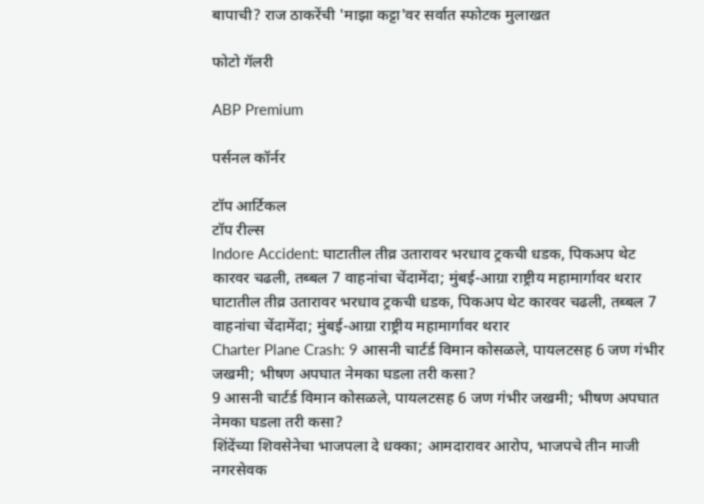बापाची? राज ठाकरेंची 'माझा कट्टा'वर सर्वात स्फोटक मुलाखत

फोटो गॅलरी

ABP Premium

पर्सनल कॉर्नर

टॉप आर्टिकल
टॉप रील्स
Indore Accident: घाटातील तीव्र उतारावर भरधाव ट्रकची धडक, पिकअप थेट कारवर चढली, तब्बल 7 वाहनांचा चेंदामेंदा; मुंबई-आग्रा राष्ट्रीय महामार्गावर थरार
घाटातील तीव्र उतारावर भरधाव ट्रकची धडक, पिकअप थेट कारवर चढली, तब्बल 7 वाहनांचा चेंदामेंदा; मुंबई-आग्रा राष्ट्रीय महामार्गावर थरार
Charter Plane Crash: 9 आसनी चार्टर्ड विमान कोसळले, पायलटसह 6 जण गंभीर जखमी; भीषण अपघात नेमका घडला तरी कसा?
9 आसनी चार्टर्ड विमान कोसळले, पायलटसह 6 जण गंभीर जखमी; भीषण अपघात नेमका घडला तरी कसा?
शिंदेंच्या शिवसेनेचा भाजपला दे धक्का; आमदारावर आरोप, भाजपचे तीन माजी नगरसेवक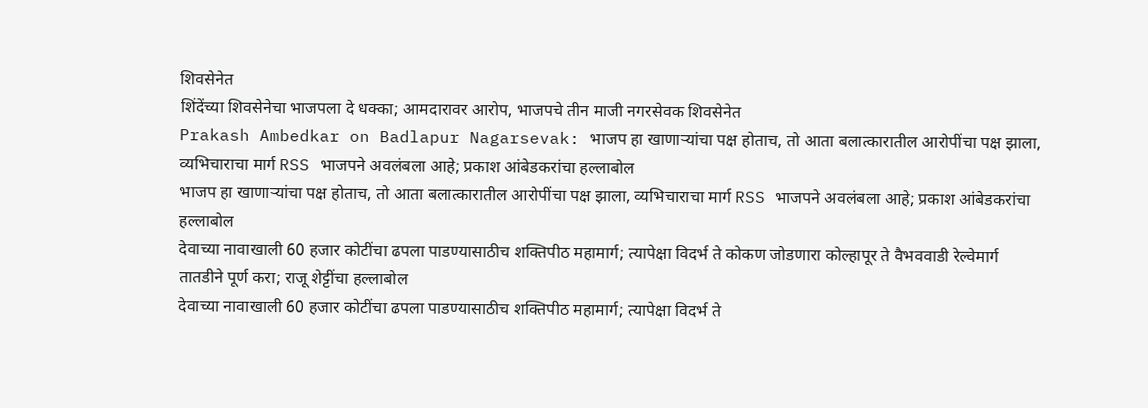शिवसेनेत
शिंदेंच्या शिवसेनेचा भाजपला दे धक्का; आमदारावर आरोप, भाजपचे तीन माजी नगरसेवक शिवसेनेत
Prakash Ambedkar on Badlapur Nagarsevak: भाजप हा खाणाऱ्यांचा पक्ष होताच, तो आता बलात्कारातील आरोपींचा पक्ष झाला, व्यभिचाराचा मार्ग RSS भाजपने अवलंबला आहे; प्रकाश आंबेडकरांचा हल्लाबोल
भाजप हा खाणाऱ्यांचा पक्ष होताच, तो आता बलात्कारातील आरोपींचा पक्ष झाला, व्यभिचाराचा मार्ग RSS भाजपने अवलंबला आहे; प्रकाश आंबेडकरांचा हल्लाबोल
देवाच्या नावाखाली 60 हजार कोटींचा ढपला पाडण्यासाठीच शक्तिपीठ महामार्ग; त्यापेक्षा विदर्भ ते कोकण जोडणारा कोल्हापूर ते वैभववाडी रेल्वेमार्ग तातडीने पूर्ण करा; राजू शेट्टींचा हल्लाबोल
देवाच्या नावाखाली 60 हजार कोटींचा ढपला पाडण्यासाठीच शक्तिपीठ महामार्ग; त्यापेक्षा विदर्भ ते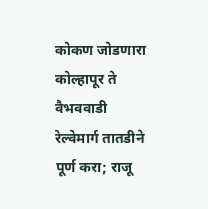कोकण जोडणारा कोल्हापूर ते वैभववाडी रेल्वेमार्ग तातडीने पूर्ण करा; राजू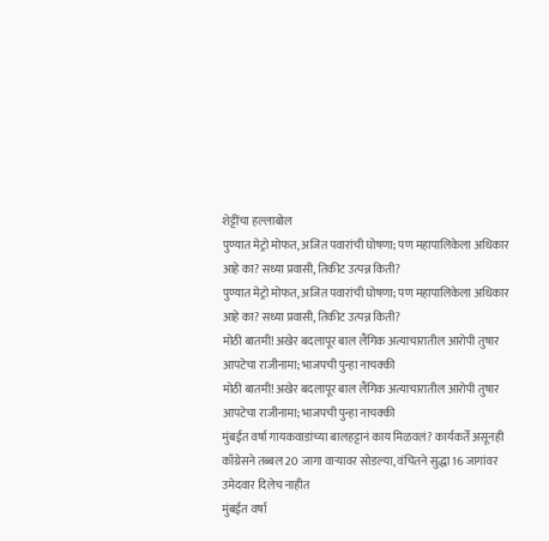शेट्टींचा हल्लाबोल
पुण्यात मेट्रो मोफत, अजित पवारांची घोषणा; पण महापालिकेला अधिकार आहे का? सध्या प्रवासी, तिकीट उत्पन्न किती?
पुण्यात मेट्रो मोफत, अजित पवारांची घोषणा; पण महापालिकेला अधिकार आहे का? सध्या प्रवासी, तिकीट उत्पन्न किती?
मोठी बातमी! अखेर बदलापूर बाल लैंगिक अत्याचारातील आरोपी तुषार आपटेचा राजीनामा; भाजपची पुन्हा नाचक्की
मोठी बातमी! अखेर बदलापूर बाल लैंगिक अत्याचारातील आरोपी तुषार आपटेचा राजीनामा; भाजपची पुन्हा नाचक्की
मुंबईत वर्षा गायकवाडांच्या बालहट्टानं काय मिळवलं? कार्यकर्ते असूनही काँग्रेसने तब्बल 20 जागा वाऱ्यावर सोडल्या, वंचितने सुद्धा 16 जागांवर उमेदवार दिलेच नाहीत
मुंबईत वर्षा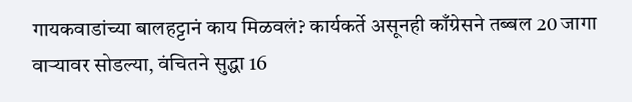गायकवाडांच्या बालहट्टानं काय मिळवलं? कार्यकर्ते असूनही काँग्रेसने तब्बल 20 जागा वाऱ्यावर सोडल्या, वंचितने सुद्धा 16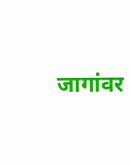जागांवर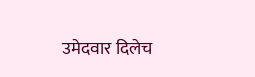उमेदवार दिलेच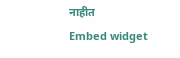नाहीत
Embed widget